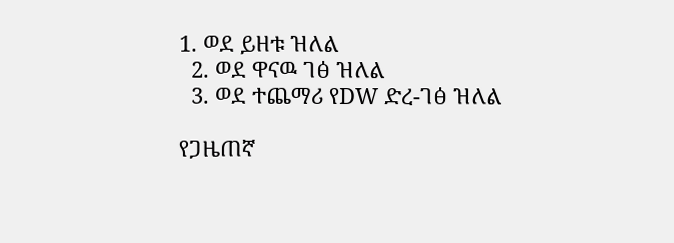1. ወደ ይዘቱ ዝለል
  2. ወደ ዋናዉ ገፅ ዝለል
  3. ወደ ተጨማሪ የDW ድረ-ገፅ ዝለል

የጋዜጠኛ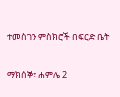ተመስገን ምስክሮች በፍርድ ቤት

ማክሰኞ፣ ሐምሌ 2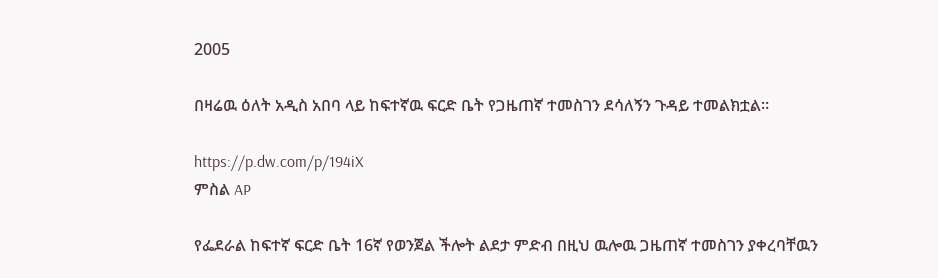2005

በዛሬዉ ዕለት አዲስ አበባ ላይ ከፍተኛዉ ፍርድ ቤት የጋዜጠኛ ተመስገን ደሳለኝን ጉዳይ ተመልክቷል።

https://p.dw.com/p/194iX
ምስል AP

የፌደራል ከፍተኛ ፍርድ ቤት 16ኛ የወንጀል ችሎት ልደታ ምድብ በዚህ ዉሎዉ ጋዜጠኛ ተመስገን ያቀረባቸዉን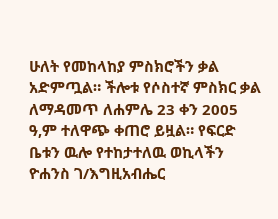ሁለት የመከላከያ ምስክሮችን ቃል አድምጧል። ችሎቱ የሶስተኛ ምስክር ቃል ለማዳመጥ ለሐምሌ 23 ቀን 2005 ዓ,ም ተለዋጭ ቀጠሮ ይዟል። የፍርድ ቤቱን ዉሎ የተከታተለዉ ወኪላችን ዮሐንስ ገ/እግዚአብሔር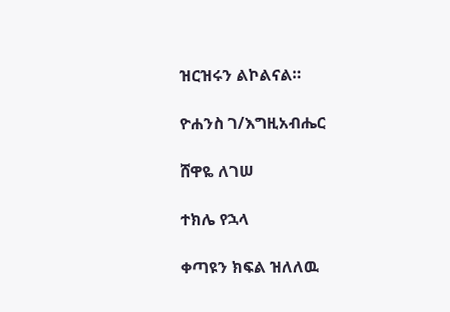ዝርዝሩን ልኮልናል።

ዮሐንስ ገ/እግዚአብሔር

ሸዋዬ ለገሠ

ተክሌ የኋላ

ቀጣዩን ክፍል ዝለለዉ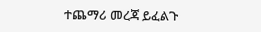ተጨማሪ መረጃ ይፈልጉ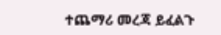ተጨማሪ መረጃ ይፈልጉ